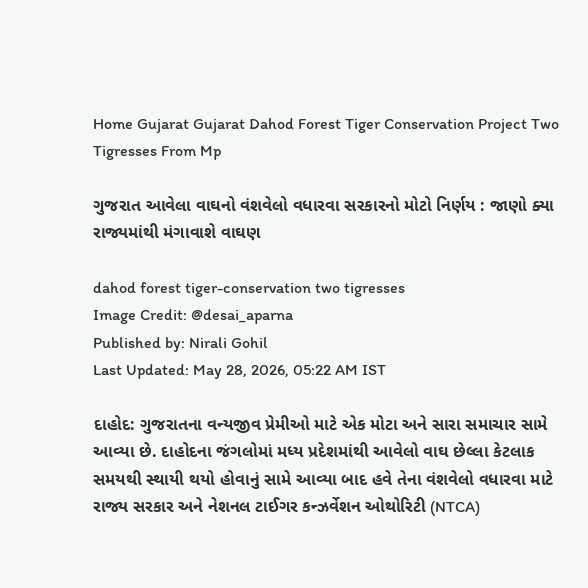Home Gujarat Gujarat Dahod Forest Tiger Conservation Project Two Tigresses From Mp

ગુજરાત આવેલા વાઘનો વંશવેલો વધારવા સરકારનો મોટો નિર્ણય : જાણો ક્યા રાજ્યમાંથી મંગાવાશે વાઘણ

dahod forest tiger-conservation two tigresses
Image Credit: @desai_aparna
Published by: Nirali Gohil
Last Updated: May 28, 2026, 05:22 AM IST

દાહોદ: ગુજરાતના વન્યજીવ પ્રેમીઓ માટે એક મોટા અને સારા સમાચાર સામે આવ્યા છે. દાહોદના જંગલોમાં મધ્ય પ્રદેશમાંથી આવેલો વાઘ છેલ્લા કેટલાક સમયથી સ્થાયી થયો હોવાનું સામે આવ્યા બાદ હવે તેના વંશવેલો વધારવા માટે રાજ્ય સરકાર અને નેશનલ ટાઈગર કન્ઝર્વેશન ઓથોરિટી (NTCA)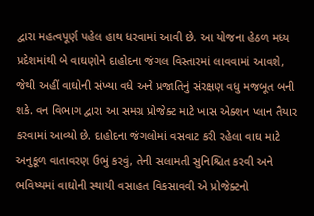દ્વારા મહત્વપૂર્ણ પહેલ હાથ ધરવામાં આવી છે. આ યોજના હેઠળ મધ્ય પ્રદેશમાંથી બે વાઘણોને દાહોદના જંગલ વિસ્તારમાં લાવવામાં આવશે, જેથી અહીં વાઘોની સંખ્યા વધે અને પ્રજાતિનું સંરક્ષણ વધુ મજબૂત બની શકે. વન વિભાગ દ્વારા આ સમગ્ર પ્રોજેક્ટ માટે ખાસ એક્શન પ્લાન તૈયાર કરવામાં આવ્યો છે. દાહોદના જંગલોમાં વસવાટ કરી રહેલા વાઘ માટે અનુકૂળ વાતાવરણ ઉભું કરવું, તેની સલામતી સુનિશ્ચિત કરવી અને ભવિષ્યમાં વાઘોની સ્થાયી વસાહત વિકસાવવી એ પ્રોજેક્ટનો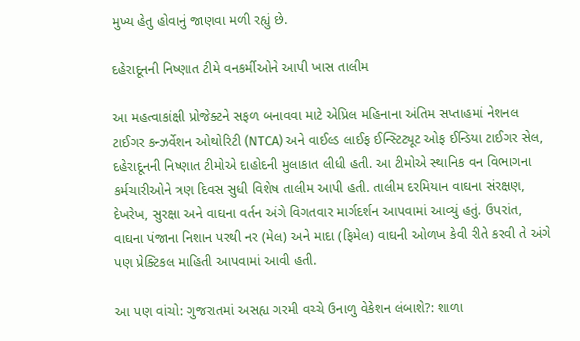મુખ્ય હેતુ હોવાનું જાણવા મળી રહ્યું છે.

દહેરાદૂનની નિષ્ણાત ટીમે વનકર્મીઓને આપી ખાસ તાલીમ

આ મહત્વાકાંક્ષી પ્રોજેક્ટને સફળ બનાવવા માટે એપ્રિલ મહિનાના અંતિમ સપ્તાહમાં નેશનલ ટાઈગર કન્ઝર્વેશન ઓથોરિટી (NTCA) અને વાઈલ્ડ લાઈફ ઈન્સ્ટિટ્યૂટ ઓફ ઈન્ડિયા ટાઈગર સેલ, દહેરાદૂનની નિષ્ણાત ટીમોએ દાહોદની મુલાકાત લીધી હતી. આ ટીમોએ સ્થાનિક વન વિભાગના કર્મચારીઓને ત્રણ દિવસ સુધી વિશેષ તાલીમ આપી હતી. તાલીમ દરમિયાન વાઘના સંરક્ષણ, દેખરેખ, સુરક્ષા અને વાઘના વર્તન અંગે વિગતવાર માર્ગદર્શન આપવામાં આવ્યું હતું. ઉપરાંત, વાઘના પંજાના નિશાન પરથી નર (મેલ) અને માદા (ફિમેલ) વાઘની ઓળખ કેવી રીતે કરવી તે અંગે પણ પ્રેક્ટિકલ માહિતી આપવામાં આવી હતી.

આ પણ વાંચો: ગુજરાતમાં અસહ્ય ગરમી વચ્ચે ઉનાળુ વેકેશન લંબાશે?: શાળા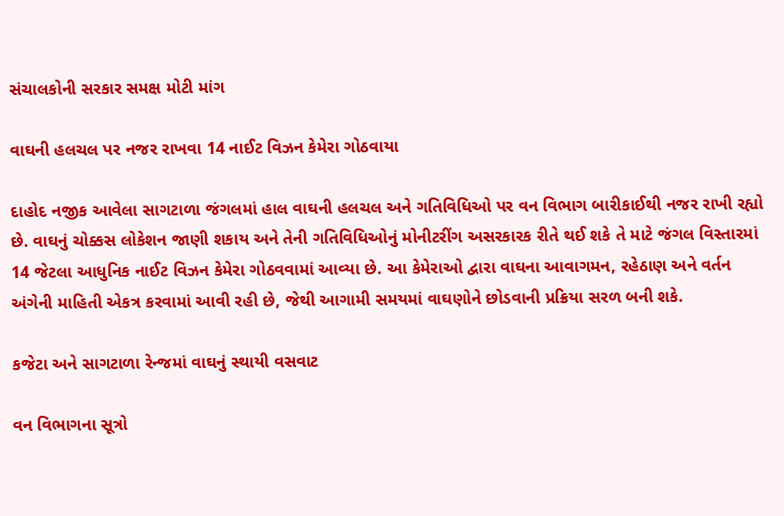સંચાલકોની સરકાર સમક્ષ મોટી માંગ

વાઘની હલચલ પર નજર રાખવા 14 નાઈટ વિઝન કેમેરા ગોઠવાયા

દાહોદ નજીક આવેલા સાગટાળા જંગલમાં હાલ વાઘની હલચલ અને ગતિવિધિઓ પર વન વિભાગ બારીકાઈથી નજર રાખી રહ્યો છે. વાઘનું ચોક્કસ લોકેશન જાણી શકાય અને તેની ગતિવિધિઓનું મોનીટરીંગ અસરકારક રીતે થઈ શકે તે માટે જંગલ વિસ્તારમાં 14 જેટલા આધુનિક નાઈટ વિઝન કેમેરા ગોઠવવામાં આવ્યા છે. આ કેમેરાઓ દ્વારા વાઘના આવાગમન, રહેઠાણ અને વર્તન અંગેની માહિતી એકત્ર કરવામાં આવી રહી છે, જેથી આગામી સમયમાં વાઘણોને છોડવાની પ્રક્રિયા સરળ બની શકે.

કજેટા અને સાગટાળા રેન્જમાં વાઘનું સ્થાયી વસવાટ

વન વિભાગના સૂત્રો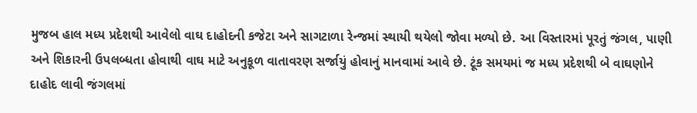મુજબ હાલ મધ્ય પ્રદેશથી આવેલો વાઘ દાહોદની કજેટા અને સાગટાળા રેન્જમાં સ્થાયી થયેલો જોવા મળ્યો છે. આ વિસ્તારમાં પૂરતું જંગલ, પાણી અને શિકારની ઉપલબ્ધતા હોવાથી વાઘ માટે અનુકૂળ વાતાવરણ સર્જાયું હોવાનું માનવામાં આવે છે. ટૂંક સમયમાં જ મધ્ય પ્રદેશથી બે વાઘણોને દાહોદ લાવી જંગલમાં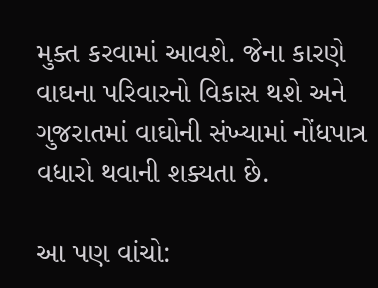મુક્ત કરવામાં આવશે. જેના કારણે વાઘના પરિવારનો વિકાસ થશે અને ગુજરાતમાં વાઘોની સંખ્યામાં નોંધપાત્ર વધારો થવાની શક્યતા છે.

આ પણ વાંચો: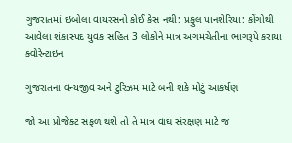ગુજરાતમાં ઇબોલા વાયરસનો કોઈ કેસ નથી: પ્રફુલ પાનશેરિયા: કોંગોથી આવેલા શંકાસ્પદ યુવક સહિત 3 લોકોને માત્ર અગમચેતીના ભાગરૂપે કરાયા ક્વોરેન્ટાઇન

ગુજરાતના વન્યજીવ અને ટુરિઝમ માટે બની શકે મોટું આકર્ષણ

જો આ પ્રોજેક્ટ સફળ થશે તો તે માત્ર વાઘ સંરક્ષણ માટે જ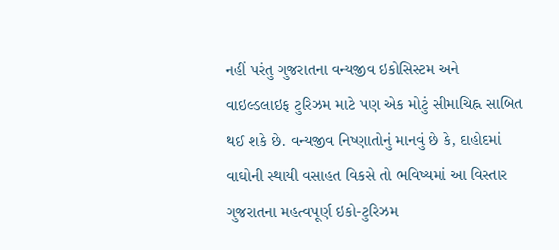નહીં પરંતુ ગુજરાતના વન્યજીવ ઇકોસિસ્ટમ અને વાઇલ્ડલાઇફ ટુરિઝમ માટે પણ એક મોટું સીમાચિહ્ન સાબિત થઈ શકે છે. વન્યજીવ નિષ્ણાતોનું માનવું છે કે, દાહોદમાં વાઘોની સ્થાયી વસાહત વિકસે તો ભવિષ્યમાં આ વિસ્તાર ગુજરાતના મહત્વપૂર્ણ ઇકો-ટુરિઝમ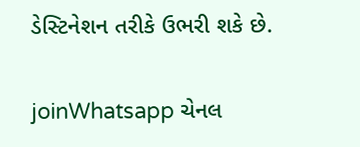ડેસ્ટિનેશન તરીકે ઉભરી શકે છે.

joinWhatsapp ચેનલ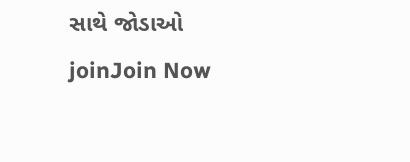સાથે જોડાઓ
joinJoin Now